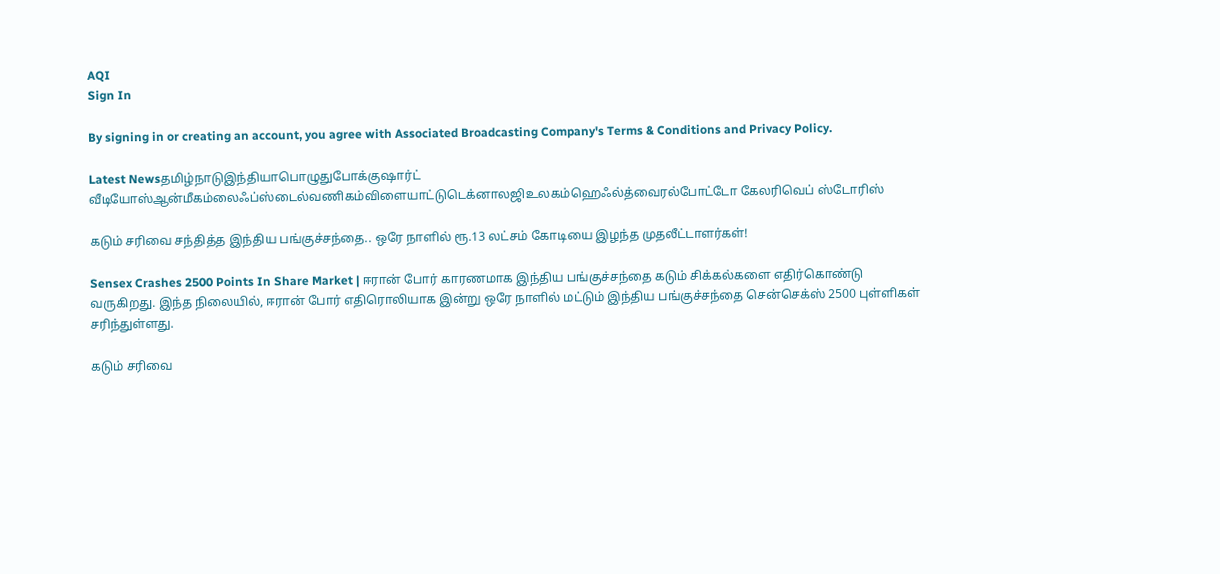AQI
Sign In

By signing in or creating an account, you agree with Associated Broadcasting Company's Terms & Conditions and Privacy Policy.

Latest Newsதமிழ்நாடுஇந்தியாபொழுதுபோக்குஷார்ட் வீடியோஸ்ஆன்மீகம்லைஃப்ஸ்டைல்வணிகம்விளையாட்டுடெக்னாலஜிஉலகம்ஹெஃல்த்வைரல்போட்டோ கேலரிவெப் ஸ்டோரிஸ்

கடும் சரிவை சந்தித்த இந்திய பங்குச்சந்தை.. ஒரே நாளில் ரூ.13 லட்சம் கோடியை இழந்த முதலீட்டாளர்கள்!

Sensex Crashes 2500 Points In Share Market | ஈரான் போர் காரணமாக இந்திய பங்குச்சந்தை கடும் சிக்கல்களை எதிர்கொண்டு வருகிறது. இந்த நிலையில், ஈரான் போர் எதிரொலியாக இன்று ஒரே நாளில் மட்டும் இந்திய பங்குச்சந்தை சென்செக்ஸ் 2500 புள்ளிகள் சரிந்துள்ளது.

கடும் சரிவை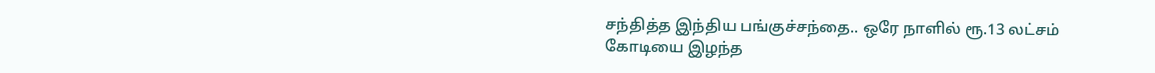சந்தித்த இந்திய பங்குச்சந்தை.. ஒரே நாளில் ரூ.13 லட்சம் கோடியை இழந்த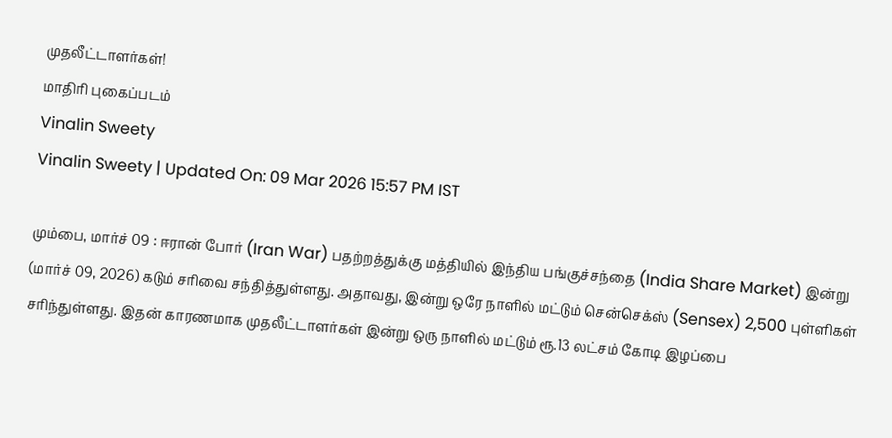முதலீட்டாளர்கள்!
மாதிரி புகைப்படம்
Vinalin Sweety
Vinalin Sweety | Updated On: 09 Mar 2026 15:57 PM IST

மும்பை, மார்ச் 09 : ஈரான் போர் (Iran War) பதற்றத்துக்கு மத்தியில் இந்திய பங்குச்சந்தை (India Share Market) இன்று (மார்ச் 09, 2026) கடும் சரிவை சந்தித்துள்ளது. அதாவது, இன்று ஒரே நாளில் மட்டும் சென்செக்ஸ் (Sensex) 2,500 புள்ளிகள் சரிந்துள்ளது. இதன் காரணமாக முதலீட்டாளர்கள் இன்று ஒரு நாளில் மட்டும் ரூ.13 லட்சம் கோடி இழப்பை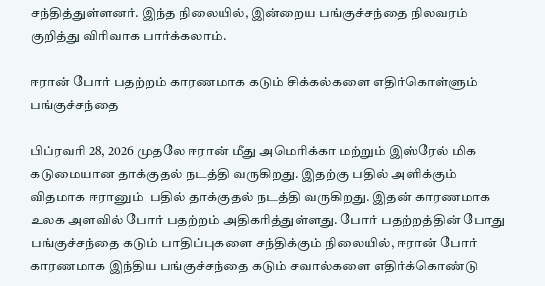சந்தித்துள்ளனர். இந்த நிலையில், இன்றைய பங்குச்சந்தை நிலவரம் குறித்து விரிவாக பார்க்கலாம்.

ஈரான் போர் பதற்றம் காரணமாக கடும் சிக்கல்களை எதிர்கொள்ளும் பங்குச்சந்தை

பிப்ரவரி 28, 2026 முதலே ஈரான் மீது அமெரிக்கா மற்றும் இஸ்ரேல் மிக கடுமையான தாக்குதல் நடத்தி வருகிறது. இதற்கு பதில் அளிக்கும் விதமாக ஈரானும்  பதில் தாக்குதல் நடத்தி வருகிறது. இதன் காரணமாக உலக அளவில் போர் பதற்றம் அதிகரித்துள்ளது. போர் பதற்றத்தின் போது பங்குச்சந்தை கடும் பாதிப்புகளை சந்திக்கும் நிலையில், ஈரான் போர் காரணமாக இந்திய பங்குச்சந்தை கடும் சவால்களை எதிர்க்கொண்டு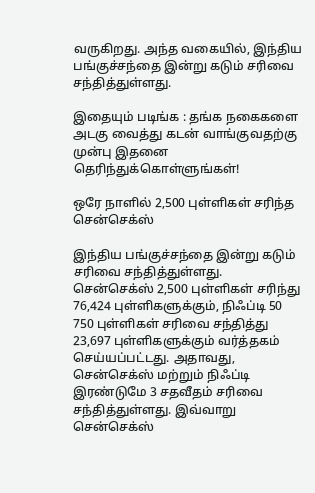வருகிறது. அந்த வகையில், இந்திய பங்குச்சந்தை இன்று கடும் சரிவை சந்தித்துள்ளது.

இதையும் படிங்க : தங்க நகைகளை அடகு வைத்து கடன் வாங்குவதற்கு முன்பு இதனை தெரிந்துக்கொள்ளுங்கள்!

ஒரே நாளில் 2,500 புள்ளிகள் சரிந்த சென்செக்ஸ்

இந்திய பங்குச்சந்தை இன்று கடும் சரிவை சந்தித்துள்ளது. சென்செக்ஸ் 2,500 புள்ளிகள் சரிந்து 76,424 புள்ளிகளுக்கும், நிஃப்டி 50 750 புள்ளிகள் சரிவை சந்தித்து 23,697 புள்ளிகளுக்கும் வர்த்தகம் செய்யப்பட்டது. அதாவது, சென்செக்ஸ் மற்றும் நிஃப்டி இரண்டுமே 3 சதவீதம் சரிவை சந்தித்துள்ளது. இவ்வாறு சென்செக்ஸ்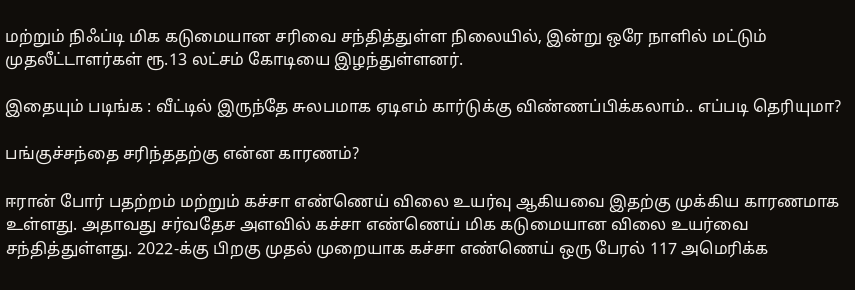மற்றும் நிஃப்டி மிக கடுமையான சரிவை சந்தித்துள்ள நிலையில், இன்று ஒரே நாளில் மட்டும் முதலீட்டாளர்கள் ரூ.13 லட்சம் கோடியை இழந்துள்ளனர்.

இதையும் படிங்க : வீட்டில் இருந்தே சுலபமாக ஏடிஎம் கார்டுக்கு விண்ணப்பிக்கலாம்.. எப்படி தெரியுமா?

பங்குச்சந்தை சரிந்ததற்கு என்ன காரணம்?

ஈரான் போர் பதற்றம் மற்றும் கச்சா எண்ணெய் விலை உயர்வு ஆகியவை இதற்கு முக்கிய காரணமாக உள்ளது. அதாவது சர்வதேச அளவில் கச்சா எண்ணெய் மிக கடுமையான விலை உயர்வை சந்தித்துள்ளது. 2022-க்கு பிறகு முதல் முறையாக கச்சா எண்ணெய் ஒரு பேரல் 117 அமெரிக்க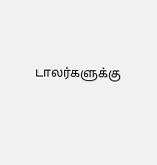டாலர்களுக்கு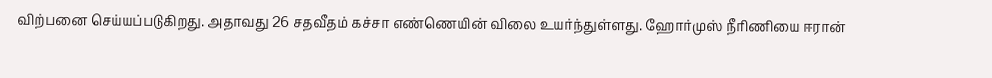விற்பனை செய்யப்படுகிறது. அதாவது 26 சதவீதம் கச்சா எண்ணெயின் விலை உயர்ந்துள்ளது. ஹோர்முஸ் நீரிணியை ஈரான்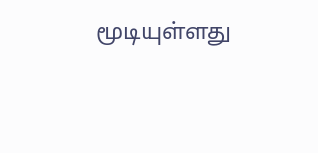மூடியுள்ளது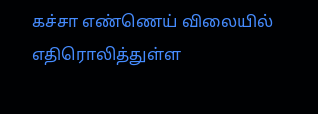கச்சா எண்ணெய் விலையில் எதிரொலித்துள்ள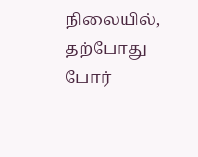நிலையில், தற்போது போர்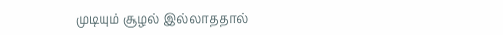முடியும் சூழல் இல்லாததால்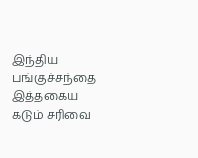இந்திய பங்குச்சந்தை இத்தகைய கடும் சரிவை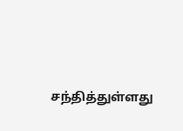சந்தித்துள்ளது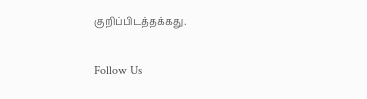குறிப்பிடத்தக்கது.

Follow Us